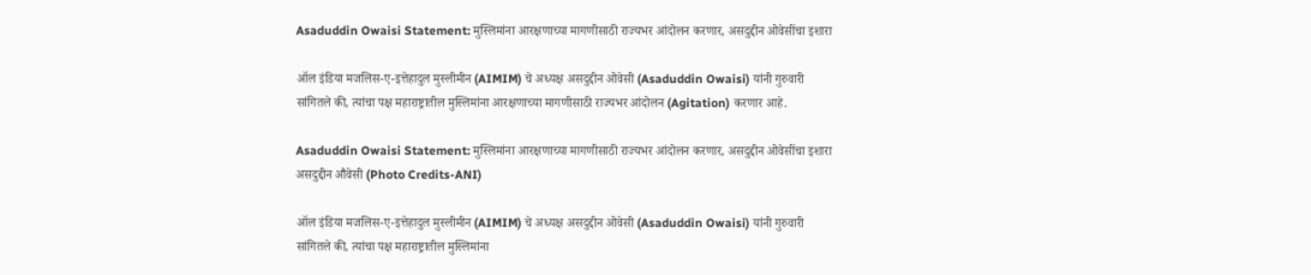Asaduddin Owaisi Statement: मुस्लिमांना आरक्षणाच्या मागणीसाठी राज्यभर आंदोलन करणार, असदुद्दीन ओवेसींचा इशारा

ऑल इंडिया मजलिस-ए-इत्तेहादुल मुस्लीमीन (AIMIM) चे अध्यक्ष असदुद्दीन ओवेसी (Asaduddin Owaisi) यांनी गुरुवारी सांगितले की, त्यांचा पक्ष महाराष्ट्रातील मुस्लिमांना आरक्षणाच्या मागणीसाठी राज्यभर आंदोलन (Agitation) करणार आहे.

Asaduddin Owaisi Statement: मुस्लिमांना आरक्षणाच्या मागणीसाठी राज्यभर आंदोलन करणार, असदुद्दीन ओवेसींचा इशारा
असदुद्दीन औवेसी (Photo Credits-ANI)

ऑल इंडिया मजलिस-ए-इत्तेहादुल मुस्लीमीन (AIMIM) चे अध्यक्ष असदुद्दीन ओवेसी (Asaduddin Owaisi) यांनी गुरुवारी सांगितले की, त्यांचा पक्ष महाराष्ट्रातील मुस्लिमांना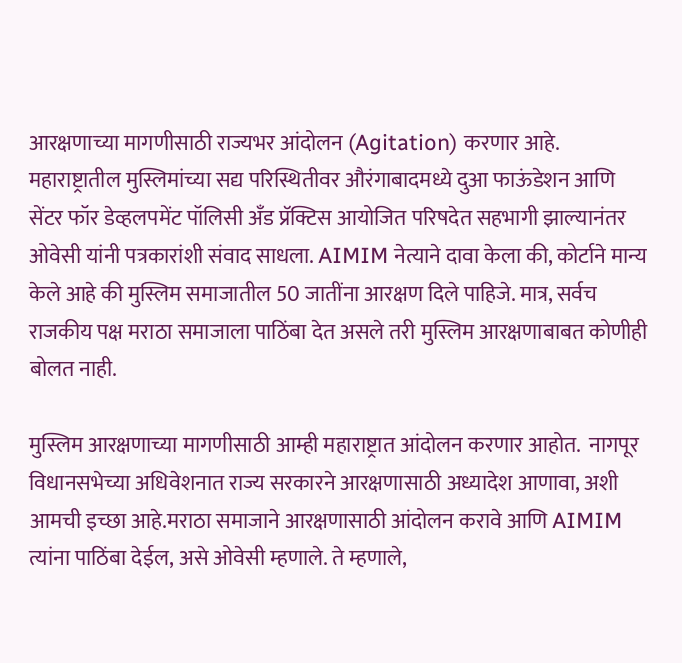आरक्षणाच्या मागणीसाठी राज्यभर आंदोलन (Agitation) करणार आहे. महाराष्ट्रातील मुस्लिमांच्या सद्य परिस्थितीवर औरंगाबादमध्ये दुआ फाऊंडेशन आणि सेंटर फॉर डेव्हलपमेंट पॉलिसी अँड प्रॅक्टिस आयोजित परिषदेत सहभागी झाल्यानंतर ओवेसी यांनी पत्रकारांशी संवाद साधला. AIMIM नेत्याने दावा केला की, कोर्टाने मान्य केले आहे की मुस्लिम समाजातील 50 जातींना आरक्षण दिले पाहिजे. मात्र, सर्वच राजकीय पक्ष मराठा समाजाला पाठिंबा देत असले तरी मुस्लिम आरक्षणाबाबत कोणीही बोलत नाही.

मुस्लिम आरक्षणाच्या मागणीसाठी आम्ही महाराष्ट्रात आंदोलन करणार आहोत.  नागपूर विधानसभेच्या अधिवेशनात राज्य सरकारने आरक्षणासाठी अध्यादेश आणावा, अशी आमची इच्छा आहे.मराठा समाजाने आरक्षणासाठी आंदोलन करावे आणि AIMIM त्यांना पाठिंबा देईल, असे ओवेसी म्हणाले. ते म्हणाले,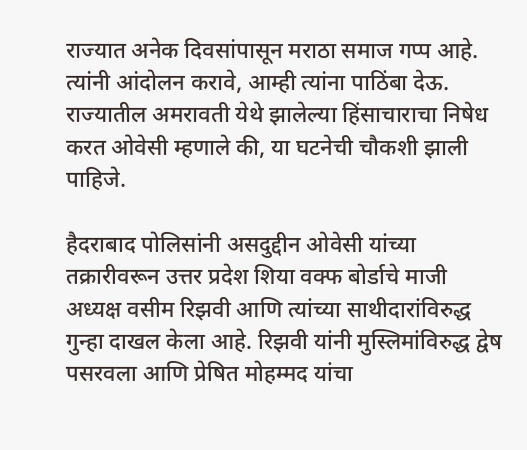राज्यात अनेक दिवसांपासून मराठा समाज गप्प आहे. त्यांनी आंदोलन करावे, आम्ही त्यांना पाठिंबा देऊ. राज्यातील अमरावती येथे झालेल्या हिंसाचाराचा निषेध करत ओवेसी म्हणाले की, या घटनेची चौकशी झाली पाहिजे.

हैदराबाद पोलिसांनी असदुद्दीन ओवेसी यांच्या तक्रारीवरून उत्तर प्रदेश शिया वक्फ बोर्डाचे माजी अध्यक्ष वसीम रिझवी आणि त्यांच्या साथीदारांविरुद्ध गुन्हा दाखल केला आहे. रिझवी यांनी मुस्लिमांविरुद्ध द्वेष पसरवला आणि प्रेषित मोहम्मद यांचा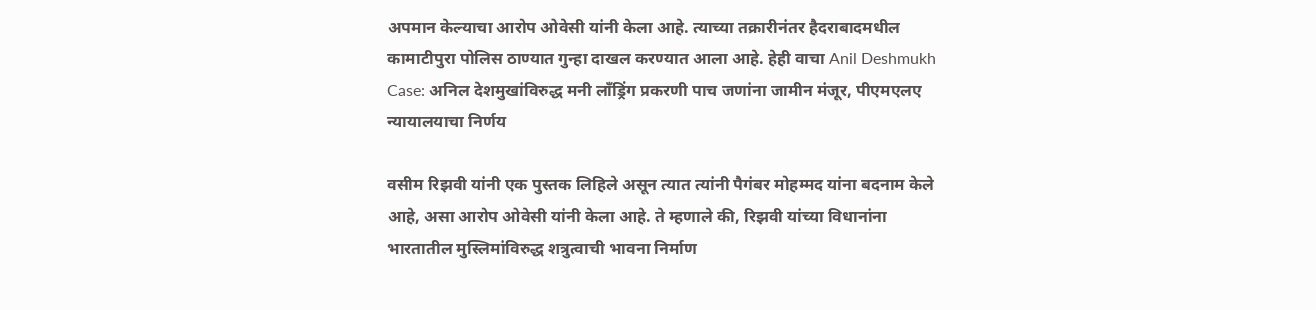अपमान केल्याचा आरोप ओवेसी यांनी केला आहे. त्याच्या तक्रारीनंतर हैदराबादमधील कामाटीपुरा पोलिस ठाण्यात गुन्हा दाखल करण्यात आला आहे. हेही वाचा Anil Deshmukh Case: अनिल देशमुखांविरुद्ध मनी लाँड्रिंग प्रकरणी पाच जणांना जामीन मंजूर, पीएमएलए न्यायालयाचा निर्णय

वसीम रिझवी यांनी एक पुस्तक लिहिले असून त्यात त्यांनी पैगंबर मोहम्मद यांना बदनाम केले आहे, असा आरोप ओवेसी यांनी केला आहे. ते म्हणाले की, रिझवी यांच्या विधानांना भारतातील मुस्लिमांविरुद्ध शत्रुत्वाची भावना निर्माण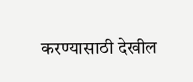करण्यासाठी देखील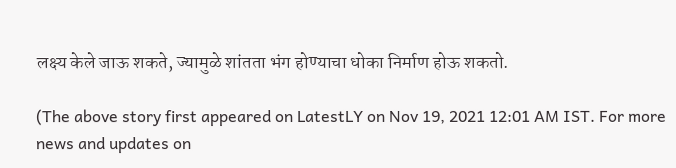लक्ष्य केले जाऊ शकते, ज्यामुळे शांतता भंग होण्याचा धोका निर्माण होऊ शकतो.

(The above story first appeared on LatestLY on Nov 19, 2021 12:01 AM IST. For more news and updates on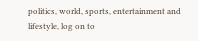politics, world, sports, entertainment and lifestyle, log on to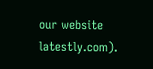our website latestly.com).